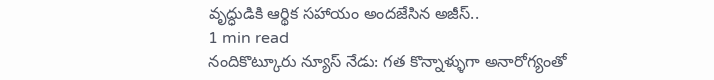వృద్ధుడికి ఆర్థిక సహాయం అందజేసిన అజీస్..
1 min read
నందికొట్కూరు న్యూస్ నేడు: గత కొన్నాళ్ళుగా అనారోగ్యంతో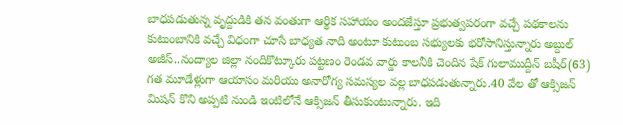బాధపడుతున్న వృద్దుడికి తన వంతుగా ఆర్థిక సహాయం అందజేస్తూ ప్రభుత్వపరంగా వచ్చే పథకాలను కుటుంబానికి వచ్చే విధంగా చూసే బాధ్యత నాది అంటూ కుటుంబ సభ్యులకు భరోసానిస్తున్నారు అబ్దుల్ అజీస్..నంద్యాల జిల్లా నందికొట్కూరు పట్టణం రెండవ వార్డు కాలనీకి చెందిన షేక్ గులాముద్దీన్ బషీర్(63) గత మూడేళ్లుగా ఆయాసం మరియు అనారోగ్య సమస్యల వల్ల బాధపడుతున్నారు.40 వేల తో ఆక్సిజన్ మిషన్ కొని అప్పటి నుండి ఇంటిలోనే ఆక్సిజన్ తీసుకుంటున్నారు. ఇది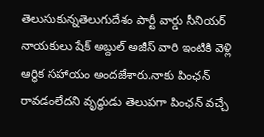తెలుసుకున్నతెలుగుదేశం పార్టీ వార్డు సీనియర్ నాయకులు షేక్ అబ్దుల్ అజీస్ వారి ఇంటికి వెళ్లి ఆర్థిక సహాయం అందజేశారు.నాకు పింఛన్ రావడంలేదని వృద్ధుడు తెలుపగా పింఛన్ వచ్చే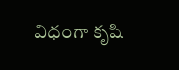విధంగా కృషి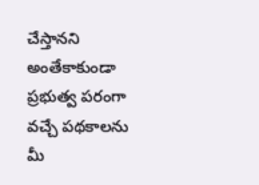చేస్తానని అంతేకాకుండా ప్రభుత్వ పరంగా వచ్చే పథకాలను మీ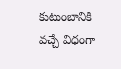కుటుంబానికి వచ్చే విధంగా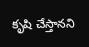కృషి చేస్తానని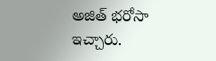అజిత్ భరోసా ఇచ్చారు.